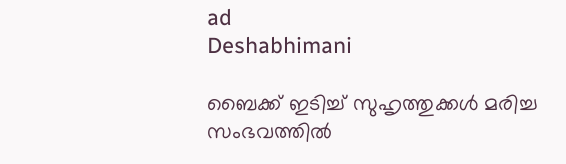ad
Deshabhimani

ബൈക്ക് ഇടിച്ച് സുഹൃത്തുക്കൾ മരിച്ച സംഭവത്തിൽ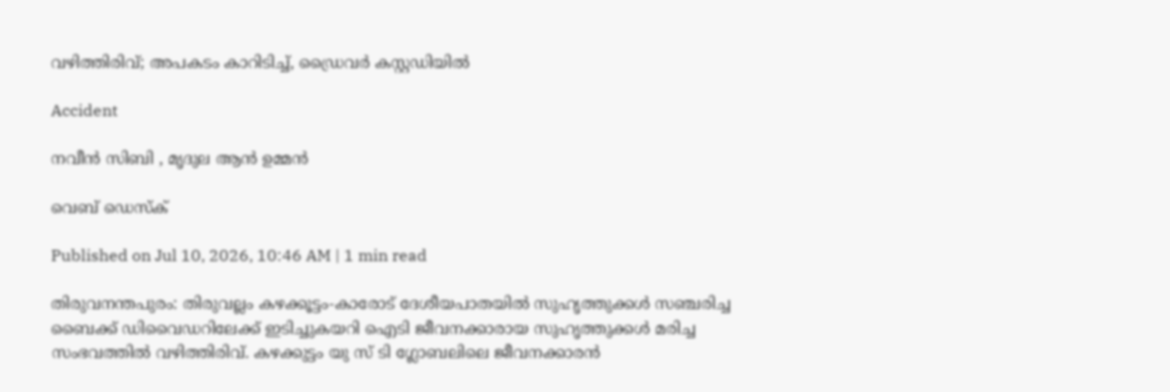വഴിത്തിരിവ്; അപകടം കാറിടിച്ച്, ഡ്രൈവർ കസ്റ്റഡിയിൽ

Accident

നവീൻ സിബി , മൃദുല ആൻ ഉമ്മൻ

വെബ് ഡെസ്ക്

Published on Jul 10, 2026, 10:46 AM | 1 min read

തിരുവനന്തപുരം: തിരുവല്ലം കഴക്കൂട്ടം-കാരോട് ദേശീയപാതയിൽ സുഹൃത്തുക്കൾ സഞ്ചരിച്ച ബൈക്ക് ഡിവൈഡറിലേക്ക് ഇടിച്ചുകയറി ഐടി ജീവനക്കാരായ സുഹൃത്തുക്കൾ മരിച്ച സംഭവത്തിൽ വഴിത്തിരിവ്. കഴക്കുട്ടം യു സ് ടി ഗ്ലോബലിലെ ജീവനക്കാരൻ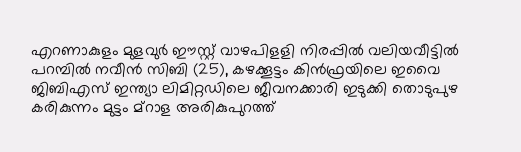എറണാകുളം മുളവുർ ഈസ്റ്റ് വാഴപിളളി നിരപ്പിൽ വലിയവീട്ടിൽ പറമ്പിൽ നവീൻ സിബി (25), കഴക്കൂട്ടം കിൻഫ്രയിലെ ഇവൈ ജിബിഎസ് ഇന്ത്യാ ലിമിറ്റഡിലെ ജീവനക്കാരി ഇടുക്കി തൊടുപുഴ കരികുന്നം മുട്ടം മ്‌റാള അരികുപുറത്ത്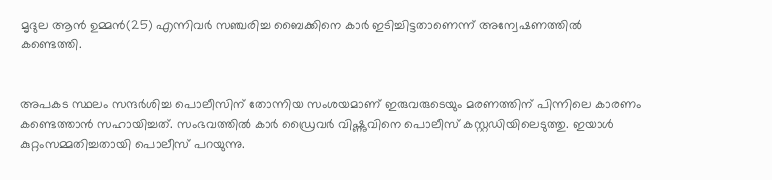മൃദുല ആൻ ഉമ്മൻ(25) എന്നിവർ സഞ്ചരിച്ച ബൈക്കിനെ കാർ ഇടിച്ചിട്ടതാണെന്ന് അന്വേഷണത്തിൽ കണ്ടെത്തി.


അപകട സ്ഥലം സന്ദർശിച്ച പൊലീസിന് തോന്നിയ സംശയമാണ് ഇരുവരുടെയും മരണത്തിന് പിന്നിലെ കാരണം കണ്ടെത്താൻ സഹായിച്ചത്. സംഭവത്തിൽ കാർ ഡ്രൈവർ വിഷ്ണുവിനെ പൊലീസ് കസ്റ്റഡിയിലെടുത്തു. ഇയാൾ കുറ്റംസമ്മതിച്ചതായി പൊലീസ് പറയുന്നു.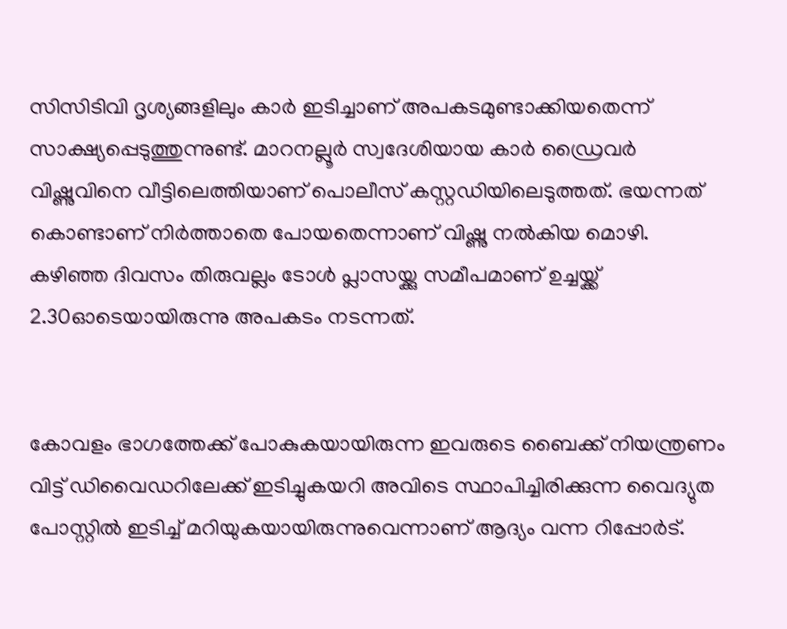സിസിടിവി ദൃശ്യങ്ങളിലും കാർ ഇടിച്ചാണ് അപകടമുണ്ടാക്കിയതെന്ന് സാക്ഷ്യപ്പെടുത്തുന്നുണ്ട്. മാറനല്ലൂർ സ്വദേശിയായ കാർ ഡ്രൈവർ വിഷ്ണുവിനെ വീട്ടിലെത്തിയാണ് പൊലീസ് കസ്റ്റഡിയിലെടുത്തത്. ഭയന്നത് കൊണ്ടാണ് നിർത്താതെ പോയതെന്നാണ് വിഷ്ണു നൽകിയ മൊഴി. കഴിഞ്ഞ ദിവസം തിരുവല്ലം ടോൾ പ്ലാസയ്ക്കു സമീപമാണ് ഉച്ചയ്ക്ക് 2.30ഓടെയായിരുന്നു അപകടം നടന്നത്.


കോവളം ഭാഗത്തേക്ക് പോകുകയായിരുന്ന ഇവരുടെ ബൈക്ക് നിയന്ത്രണം വിട്ട് ഡിവൈഡറിലേക്ക് ഇടിച്ചുകയറി അവിടെ സ്ഥാപിച്ചിരിക്കുന്ന വൈദ്യുത പോസ്റ്റിൽ ഇടിച്ച് മറിയുകയായിരുന്നുവെന്നാണ് ആദ്യം വന്ന റിപ്പോർട്.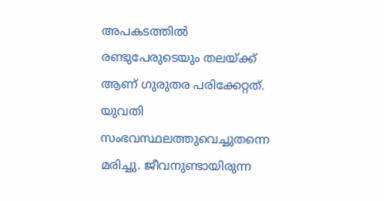അപകടത്തിൽ രണ്ടുപേരുടെയും തലയ്ക്ക് ആണ് ഗുരുതര പരിക്കേറ്റത്. യുവതി സംഭവസ്ഥലത്തുവെച്ചുതന്നെ മരിച്ചു. ജീവനുണ്ടായിരുന്ന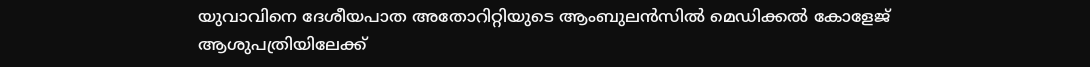യുവാവിനെ ദേശീയപാത അതോറിറ്റിയുടെ ആംബുലൻസിൽ മെഡിക്കൽ കോളേജ് ആശുപത്രിയിലേക്ക്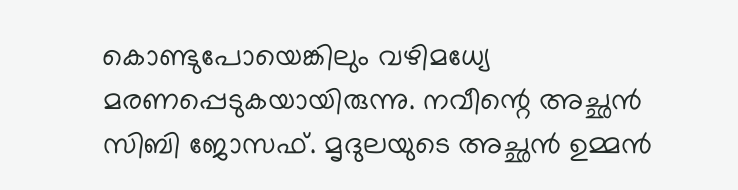കൊണ്ടുപോയെങ്കിലും വഴിമധ്യേ മരണപ്പെടുകയായിരുന്നു. നവീന്റെ അച്ഛൻ സിബി ജോസഫ്. മൃദുലയുടെ അച്ഛൻ ഉമ്മൻ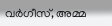വർഗീസ്, അമ്മ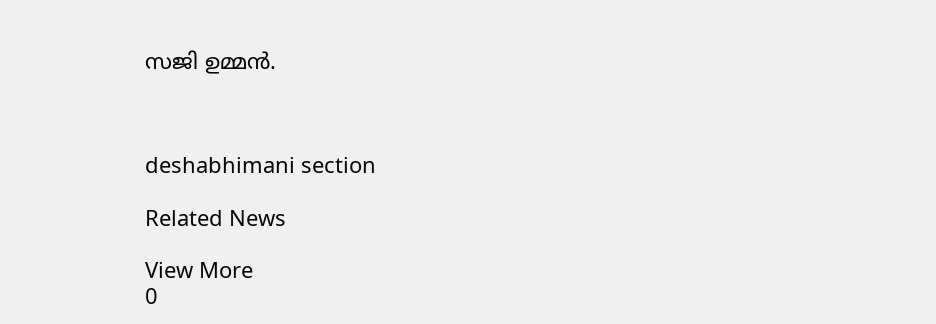സജി ഉമ്മൻ.



deshabhimani section

Related News

View More
0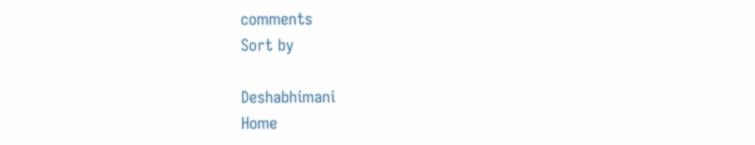comments
Sort by

Deshabhimani
Home